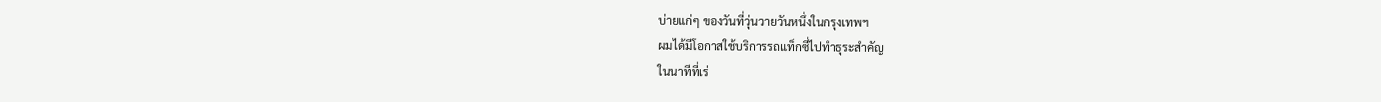บ่ายแก่ๆ ของวันที่วุ่นวายวันหนึ่งในกรุงเทพฯ
ผมได้มีโอกาสใช้บริการรถแท็กซี่ไปทำธุระสำคัญ
ในนาทีที่เร่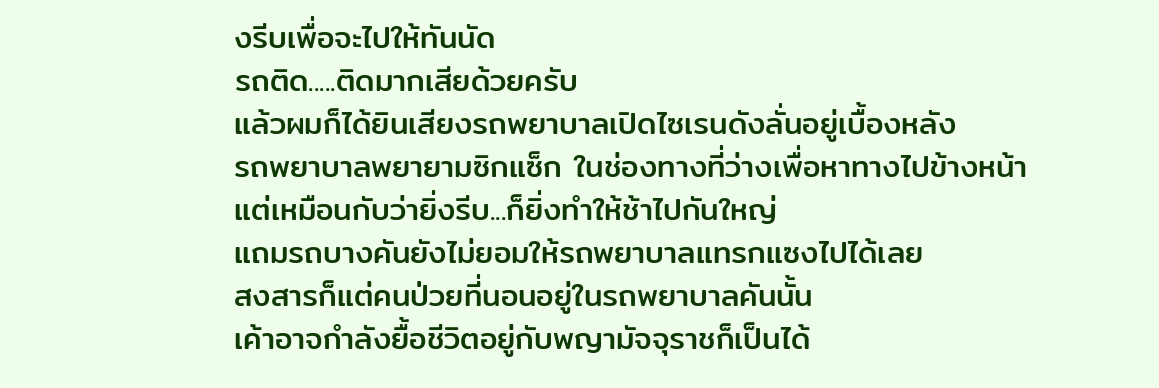งรีบเพื่อจะไปให้ทันนัด
รถติด.....ติดมากเสียด้วยครับ
แล้วผมก็ได้ยินเสียงรถพยาบาลเปิดไซเรนดังลั่นอยู่เบื้องหลัง
รถพยาบาลพยายามซิกแซ็ก ในช่องทางที่ว่างเพื่อหาทางไปข้างหน้า
แต่เหมือนกับว่ายิ่งรีบ...ก็ยิ่งทำให้ช้าไปกันใหญ่
แถมรถบางคันยังไม่ยอมให้รถพยาบาลแทรกแซงไปได้เลย
สงสารก็แต่คนป่วยที่นอนอยู่ในรถพยาบาลคันนั้น
เค้าอาจกำลังยื้อชีวิตอยู่กับพญามัจจุราชก็เป็นได้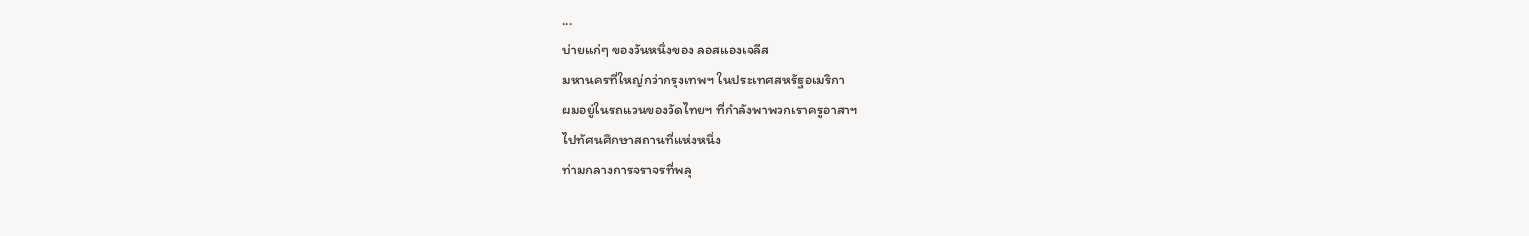...
บ่ายแก่ๆ ของวันหนึ่งของ ลอสแองเจลีส
มหานครที่ใหญ่กว่ากรุงเทพฯ ในประเทศสหรัฐอเมริกา
ผมอยู่ในรถแวนของวัดไทยฯ ที่กำลังพาพวกเราครูอาสาฯ
ไปทัศนศึกษาสถานที่แห่งหนึ่ง
ท่ามกลางการจราจรที่พลุ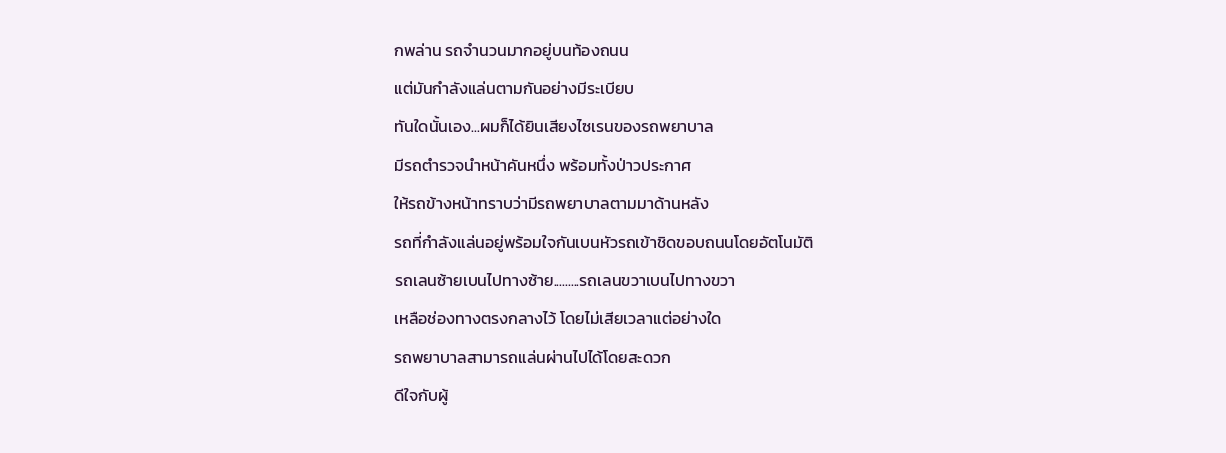กพล่าน รถจำนวนมากอยู่บนท้องถนน
แต่มันกำลังแล่นตามกันอย่างมีระเบียบ
ทันใดนั้นเอง...ผมก็ได้ยินเสียงไซเรนของรถพยาบาล
มีรถตำรวจนำหน้าคันหนึ่ง พร้อมทั้งป่าวประกาศ
ให้รถข้างหน้าทราบว่ามีรถพยาบาลตามมาด้านหลัง
รถที่กำลังแล่นอยู่พร้อมใจกันเบนหัวรถเข้าชิดขอบถนนโดยอัตโนมัติ
รถเลนซ้ายเบนไปทางซ้าย.........รถเลนขวาเบนไปทางขวา
เหลือช่องทางตรงกลางไว้ โดยไม่เสียเวลาแต่อย่างใด
รถพยาบาลสามารถแล่นผ่านไปได้โดยสะดวก
ดีใจกับผู้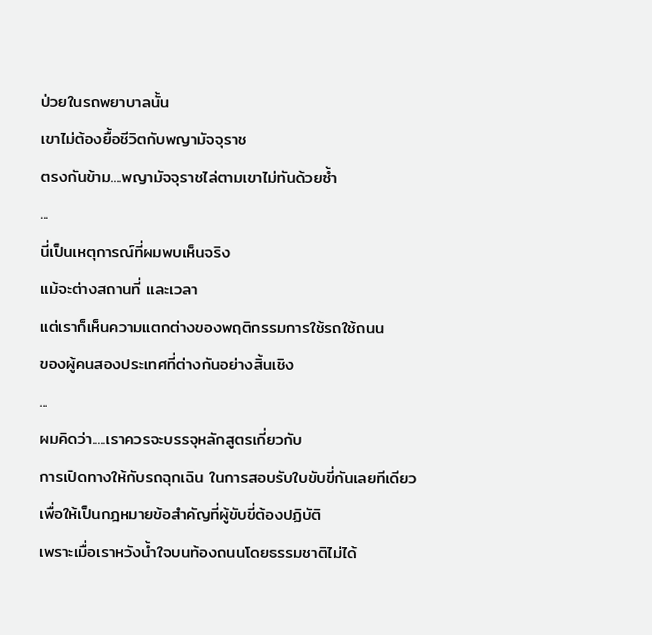ป่วยในรถพยาบาลนั้น
เขาไม่ต้องยื้อชีวิตกับพญามัจจุราช
ตรงกันข้าม....พญามัจจุราชไล่ตามเขาไม่ทันด้วยซ้ำ
...
นี่เป็นเหตุการณ์ที่ผมพบเห็นจริง
แม้จะต่างสถานที่ และเวลา
แต่เราก็เห็นความแตกต่างของพฤติกรรมการใช้รถใช้ถนน
ของผู้คนสองประเทศที่ต่างกันอย่างสิ้นเชิง
...
ผมคิดว่า.....เราควรจะบรรจุหลักสูตรเกี่ยวกับ
การเปิดทางให้กับรถฉุกเฉิน ในการสอบรับใบขับขี่กันเลยทีเดียว
เพื่อให้เป็นกฎหมายข้อสำคัญที่ผู้ขับขี่ต้องปฏิบัติ
เพราะเมื่อเราหวังน้ำใจบนท้องถนนโดยธรรมชาติไม่ได้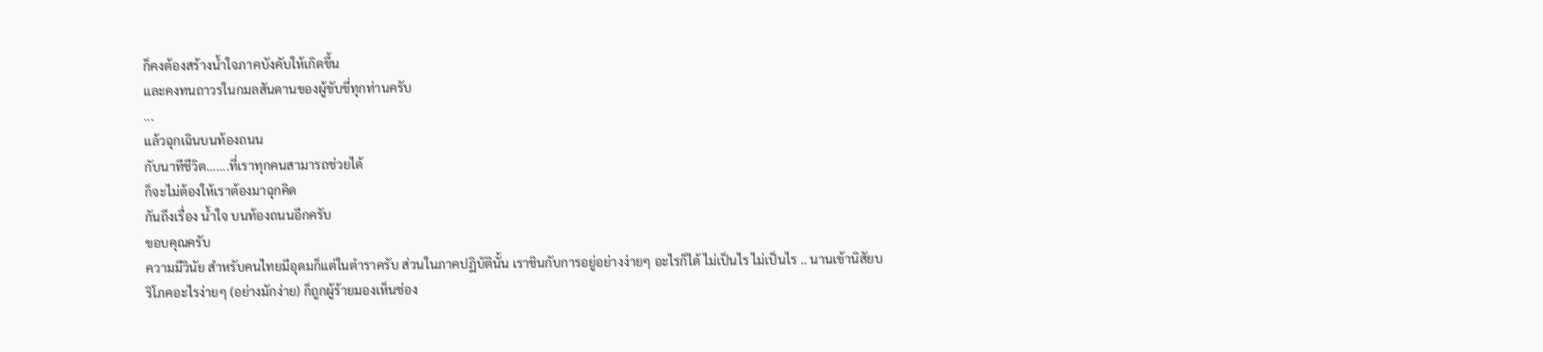ก็คงต้องสร้างน้ำใจภาคบังคับให้เกิดขึ้น
และคงทนถาวรในกมลสันดานของผู้ขับขี่ทุกท่านครับ
...
แล้วฉุกเฉินบนท้องถนน
กับนาทีชีวิต.......ที่เราทุกคนสามารถช่วยได้
ก็จะไม่ต้องให้เราต้องมาฉุกคิด
กันถึงเรื่อง น้ำใจ บนท้องถนนอีกครับ
ขอบคุณครับ
ความมีวินัย สำหรับคนไทยมีอุดมก็แต่ในตำราครับ ส่วนในภาคปฏิบัตินั้น เราชินกับการอยู่อย่างง่ายๆ อะไรก็ได้ ไม่เป็นไร ไม่เป็นไร .. นานเข้านิสัยบริโภคอะไรง่ายๆ (อย่างมักง่าย) ก็ถูกผู้ร้ายมองเห็นช่อง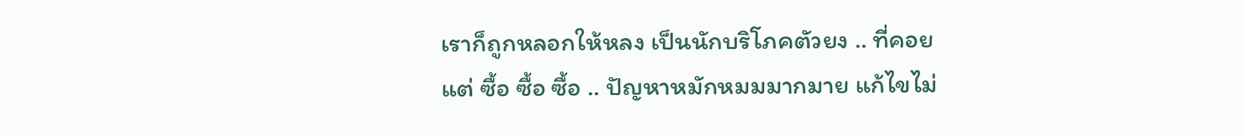เราก็ถูกหลอกให้หลง เป็นนักบริโภคตัวยง .. ที่คอยแต่ ซื้อ ซื้อ ซื้อ .. ปัญหาหมักหมมมากมาย แก้ไขไม่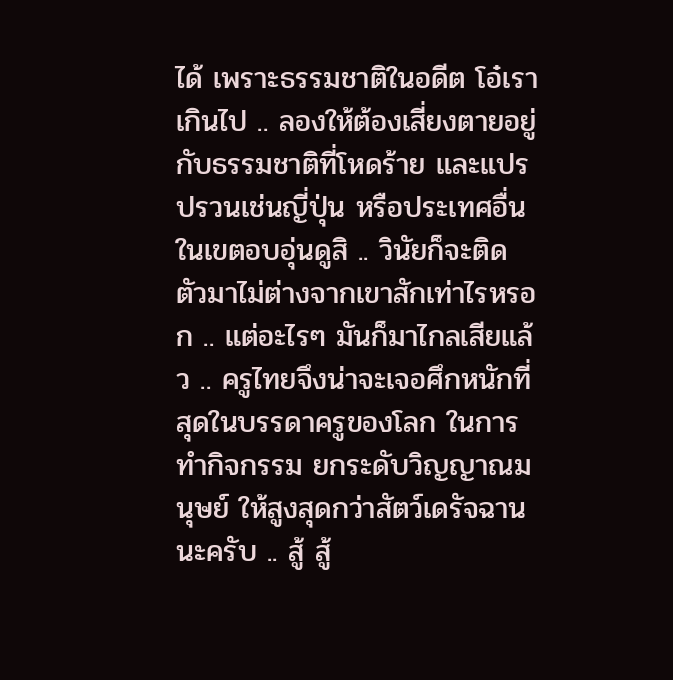ได้ เพราะธรรมชาติในอดีต โอ๋เราเกินไป .. ลองให้ต้องเสี่ยงตายอยู่กับธรรมชาติที่โหดร้าย และแปรปรวนเช่นญี่ปุ่น หรือประเทศอื่นในเขตอบอุ่นดูสิ .. วินัยก็จะติดตัวมาไม่ต่างจากเขาสักเท่าไรหรอก .. แต่อะไรๆ มันก็มาไกลเสียแล้ว .. ครูไทยจึงน่าจะเจอศึกหนักที่สุดในบรรดาครูของโลก ในการทำกิจกรรม ยกระดับวิญญาณมนุษย์ ให้สูงสุดกว่าสัตว์เดรัจฉาน นะครับ .. สู้ สู้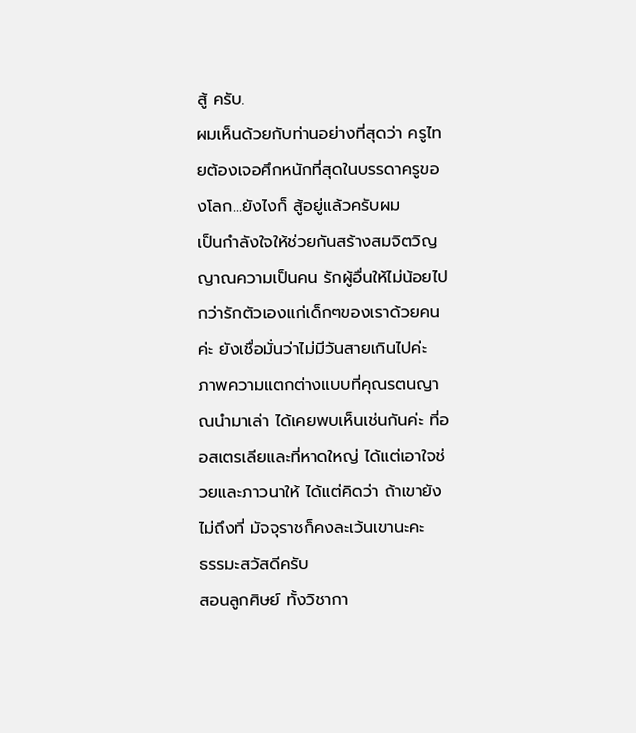สู้ ครับ.
ผมเห็นด้วยกับท่านอย่างที่สุดว่า ครูไทยต้องเจอศึกหนักที่สุดในบรรดาครูของโลก...ยังไงก็ สู้อยู่แล้วครับผม
เป็นกำลังใจให้ช่วยกันสร้างสมจิตวิญญาณความเป็นคน รักผู้อื่นให้ไม่น้อยไปกว่ารักตัวเองแก่เด็กๆของเราด้วยคนค่ะ ยังเชื่อมั่นว่าไม่มีวันสายเกินไปค่ะ
ภาพความแตกต่างแบบที่คุณรตนญาณนำมาเล่า ได้เคยพบเห็นเช่นกันค่ะ ที่ออสเตรเลียและที่หาดใหญ่ ได้แต่เอาใจช่วยและภาวนาให้ ได้แต่คิดว่า ถ้าเขายังไม่ถึงที่ มัจจุราชก็คงละเว้นเขานะคะ
ธรรมะสวัสดีครับ
สอนลูกศิษย์ ทั้งวิชากา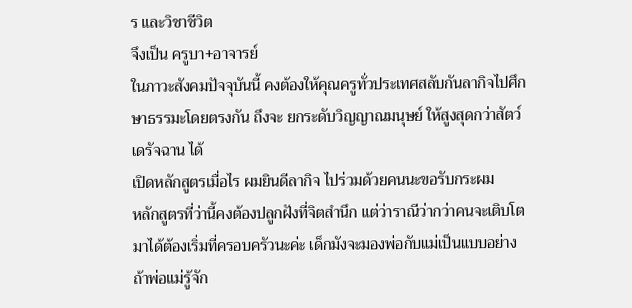ร และวิชาชีวิต
จึงเป็น ครูบา+อาจารย์
ในภาวะสังคมปัจจุบันนี้ คงต้องให้คุณครูทั่วประเทศสลับกันลากิจไปศึกษาธรรมะโดยตรงกัน ถึงจะ ยกระดับวิญญาณมนุษย์ ให้สูงสุดกว่าสัตว์เดรัจฉาน ได้
เปิดหลักสูตรเมื่อไร ผมยินดีลากิจ ไปร่วมด้วยคนนะขอรับกระผม
หลักสูตรที่ว่านี้คงต้องปลูกฝังที่จิตสำนึก แต่ว่าราณีว่ากว่าคนจะเติบโตมาได้ต้องเริ่มที่ครอบครัวนะค่ะ เด็กมังจะมองพ่อกับแม่เป็นแบบอย่าง ถ้าพ่อแม่รู้จัก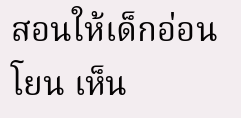สอนให้เด็กอ่อนโยน เห็น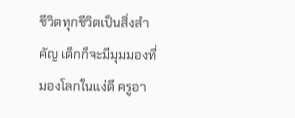ชีวิตทุกชีวิตเป็นสิ่งสำคัญ เด็กก็จะมีมุมมองที่มองโลกในแง่ดี ครูอา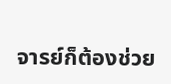จารย์ก็ต้องช่วย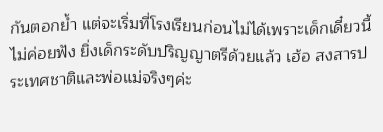กันตอกย้ำ แต่จะเริ่มที่โรงเรียนก่อนไม่ได้เพราะเด็กเดี๋ยวนี้ไม่ค่อยฟัง ยิ่งเด็กระดับปริญญาตรีด้วยแล้ว เฮ้อ สงสารประเทศชาติและพ่อแม่จริงๆค่ะ